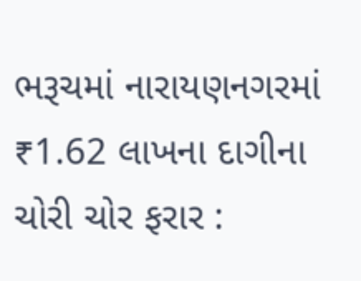ભરૂચમાં નારાયણનગરમાં ₹1.62 લાખના દાગીના ચોરી ચોર ફરાર :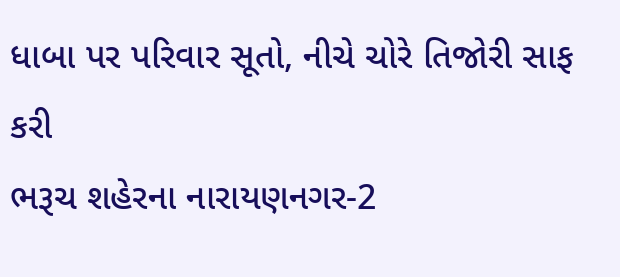ધાબા પર પરિવાર સૂતો, નીચે ચોરે તિજોરી સાફ કરી
ભરૂચ શહેરના નારાયણનગર-2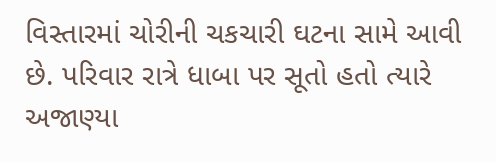વિસ્તારમાં ચોરીની ચકચારી ઘટના સામે આવી છે. પરિવાર રાત્રે ધાબા પર સૂતો હતો ત્યારે અજાણ્યા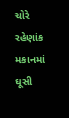ચોરે રહેણાંક મકાનમાં ઘૂસી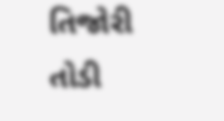તિજોરી તોડી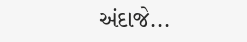અંદાજે...